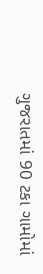ગુજરાતમાં 90 ટકા ગામોમાં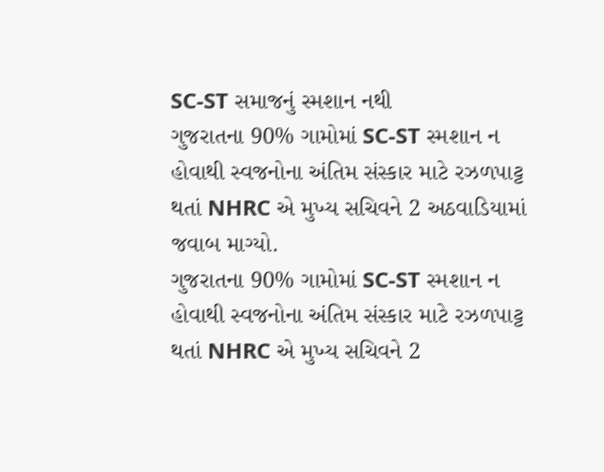SC-ST સમાજનું સ્મશાન નથી
ગુજરાતના 90% ગામોમાં SC-ST સ્મશાન ન હોવાથી સ્વજનોના અંતિમ સંસ્કાર માટે રઝળપાટ્ટ થતાં NHRC એ મુખ્ય સચિવને 2 અઠવાડિયામાં જવાબ માગ્યો.
ગુજરાતના 90% ગામોમાં SC-ST સ્મશાન ન હોવાથી સ્વજનોના અંતિમ સંસ્કાર માટે રઝળપાટ્ટ થતાં NHRC એ મુખ્ય સચિવને 2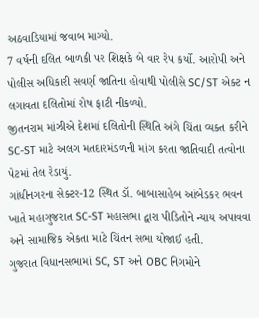અઠવાડિયામાં જવાબ માગ્યો.
7 વર્ષની દલિત બાળકી પર શિક્ષકે બે વાર રેપ કર્યો. આરોપી અને પોલીસ અધિકારી સવર્ણ જાતિના હોવાથી પોલીસે SC/ST એક્ટ ન લગાવતા દલિતોમાં રોષ ફાટી નીકળ્યો.
જીતનરામ માંઝીએ દેશમાં દલિતોની સ્થિતિ અંગે ચિંતા વ્યક્ત કરીને SC-ST માટે અલગ મતદારમંડળની માંગ કરતા જાતિવાદી તત્વોના પેટમાં તેલ રેડાયું.
ગાંધીનગરના સેક્ટર-12 સ્થિત ડૉ. બાબાસાહેબ આંબેડકર ભવન ખાતે મહાગુજરાત SC-ST મહાસભા દ્વારા પીડિતોને ન્યાય અપાવવા અને સામાજિક એકતા માટે ચિંતન સભા યોજાઈ હતી.
ગુજરાત વિધાનસભામાં SC, ST અને OBC નિગમોને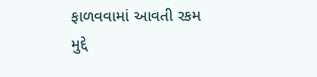ફાળવવામાં આવતી રકમ મુદ્દે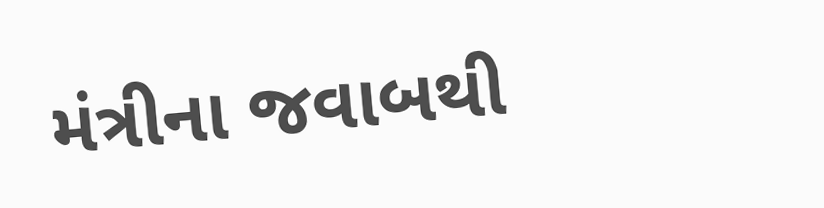મંત્રીના જવાબથી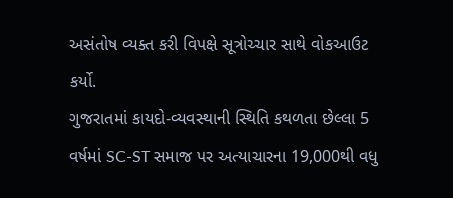અસંતોષ વ્યક્ત કરી વિપક્ષે સૂત્રોચ્ચાર સાથે વોકઆઉટ કર્યો.
ગુજરાતમાં કાયદો-વ્યવસ્થાની સ્થિતિ કથળતા છેલ્લા 5 વર્ષમાં SC-ST સમાજ પર અત્યાચારના 19,000થી વધુ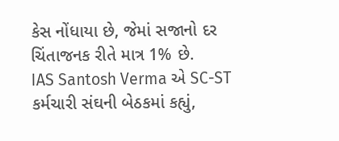કેસ નોંધાયા છે, જેમાં સજાનો દર ચિંતાજનક રીતે માત્ર 1% છે.
IAS Santosh Verma એ SC-ST કર્મચારી સંઘની બેઠકમાં કહ્યું,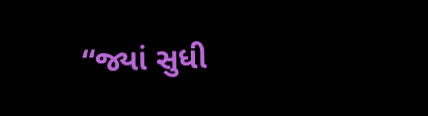“જ્યાં સુધી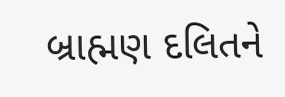બ્રાહ્મણ દલિતને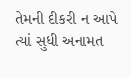તેમની દીકરી ન આપે ત્યાં સુધી અનામત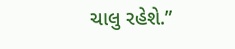ચાલુ રહેશે.”